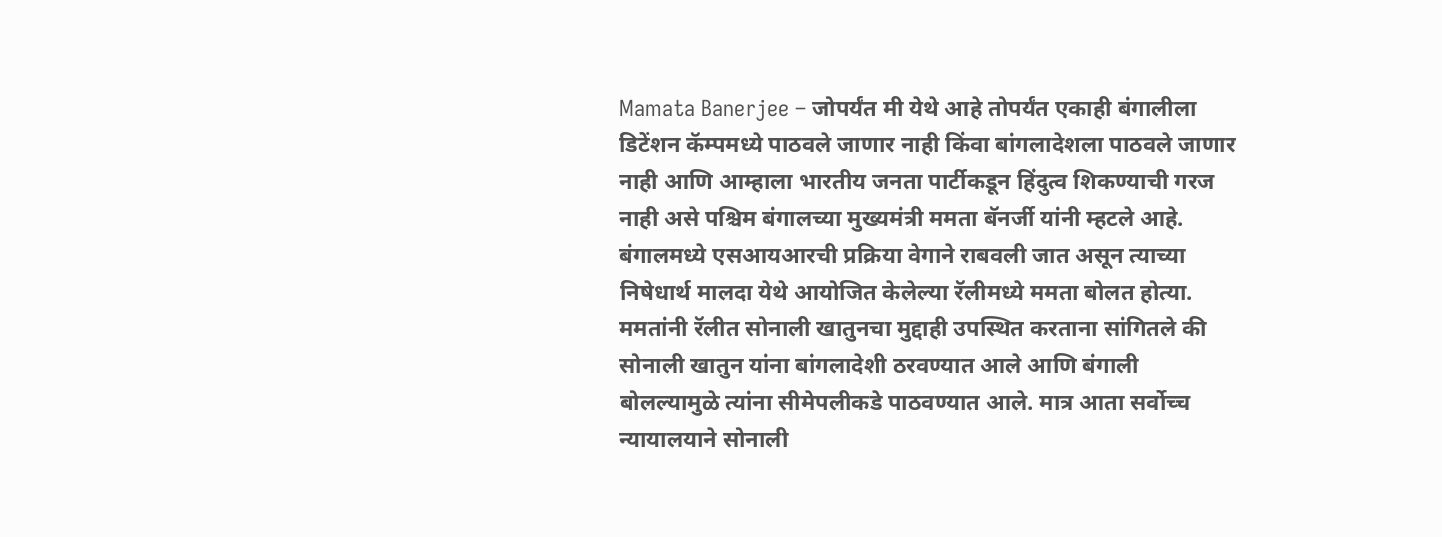Mamata Banerjee – जोपर्यंत मी येथे आहे तोपर्यंत एकाही बंगालीला डिटेंशन कॅम्पमध्ये पाठवले जाणार नाही किंवा बांगलादेशला पाठवले जाणार नाही आणि आम्हाला भारतीय जनता पार्टीकडून हिंदुत्व शिकण्याची गरज नाही असे पश्चिम बंगालच्या मुख्यमंत्री ममता बॅनर्जी यांनी म्हटले आहे. बंगालमध्ये एसआयआरची प्रक्रिया वेगाने राबवली जात असून त्याच्या निषेधार्थ मालदा येथे आयोजित केलेल्या रॅलीमध्ये ममता बोलत होत्या. ममतांनी रॅलीत सोनाली खातुनचा मुद्दाही उपस्थित करताना सांगितले की सोनाली खातुन यांना बांगलादेशी ठरवण्यात आले आणि बंगाली बोलल्यामुळे त्यांना सीमेपलीकडे पाठवण्यात आले. मात्र आता सर्वोच्च न्यायालयाने सोनाली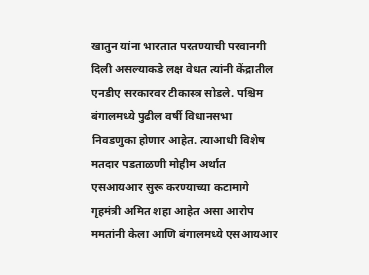खातुन यांना भारतात परतण्याची परवानगी दिली असल्याकडे लक्ष वेधत त्यांनी केंद्रातील एनडीए सरकारवर टीकास्त्र सोडले. पश्चिम बंगालमध्ये पुढील वर्षी विधानसभा निवडणुका होणार आहेत. त्याआधी विशेष मतदार पडताळणी मोहीम अर्थात एसआयआर सुरू करण्याच्या कटामागे गृहमंत्री अमित शहा आहेत असा आरोप ममतांनी केला आणि बंगालमध्ये एसआयआर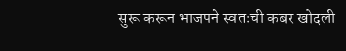सुरू करून भाजपने स्वतःची कबर खोदली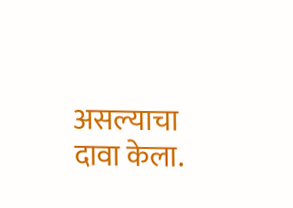असल्याचा दावा केला.